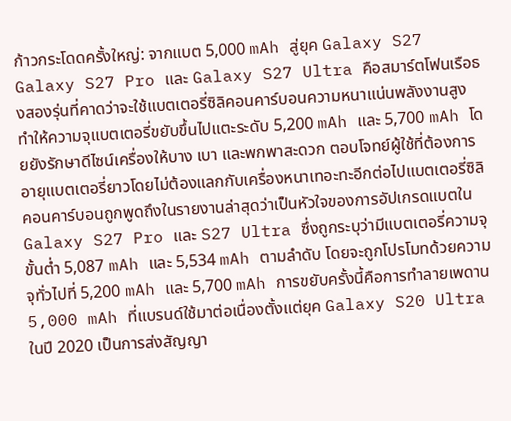ก้าวกระโดดครั้งใหญ่: จากแบต 5,000 mAh สู่ยุค Galaxy S27
Galaxy S27 Pro และ Galaxy S27 Ultra คือสมาร์ตโฟนเรือธงสองรุ่นที่คาดว่าจะใช้แบตเตอรี่ซิลิคอนคาร์บอนความหนาแน่นพลังงานสูง ทำให้ความจุแบตเตอรี่ขยับขึ้นไปแตะระดับ 5,200 mAh และ 5,700 mAh โดยยังรักษาดีไซน์เครื่องให้บาง เบา และพกพาสะดวก ตอบโจทย์ผู้ใช้ที่ต้องการอายุแบตเตอรี่ยาวโดยไม่ต้องแลกกับเครื่องหนาเทอะทะอีกต่อไปแบตเตอรี่ซิลิคอนคาร์บอนถูกพูดถึงในรายงานล่าสุดว่าเป็นหัวใจของการอัปเกรดแบตใน Galaxy S27 Pro และ S27 Ultra ซึ่งถูกระบุว่ามีแบตเตอรี่ความจุขั้นต่ำ 5,087 mAh และ 5,534 mAh ตามลำดับ โดยจะถูกโปรโมทด้วยความจุทั่วไปที่ 5,200 mAh และ 5,700 mAh การขยับครั้งนี้คือการทำลายเพดาน 5,000 mAh ที่แบรนด์ใช้มาต่อเนื่องตั้งแต่ยุค Galaxy S20 Ultra ในปี 2020 เป็นการส่งสัญญา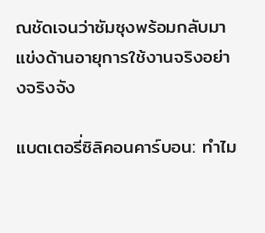ณชัดเจนว่าซัมซุงพร้อมกลับมาแข่งด้านอายุการใช้งานจริงอย่างจริงจัง

แบตเตอรี่ซิลิคอนคาร์บอน: ทำไม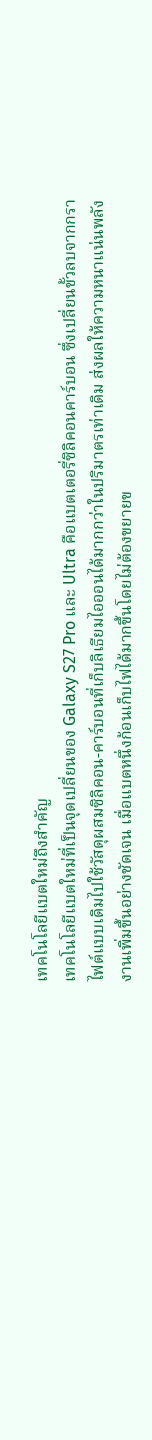เทคโนโลยีแบตใหม่ถึงสำคัญ
เทคโนโลยีแบตใหม่ที่เป็นจุดเปลี่ยนของ Galaxy S27 Pro และ Ultra คือแบตเตอรี่ซิลิคอนคาร์บอน ซึ่งเปลี่ยนขั้วลบจากกราไฟต์แบบเดิมไปใช้วัสดุผสมซิลิคอน-คาร์บอนที่เก็บลิเธียมไอออนได้มากกว่าในปริมาตรเท่าเดิม ส่งผลให้ความหนาแน่นพลังงานเพิ่มขึ้นอย่างชัดเจน เมื่อแบตหนึ่งก้อนเก็บไฟได้มากขึ้นโดยไม่ต้องขยายข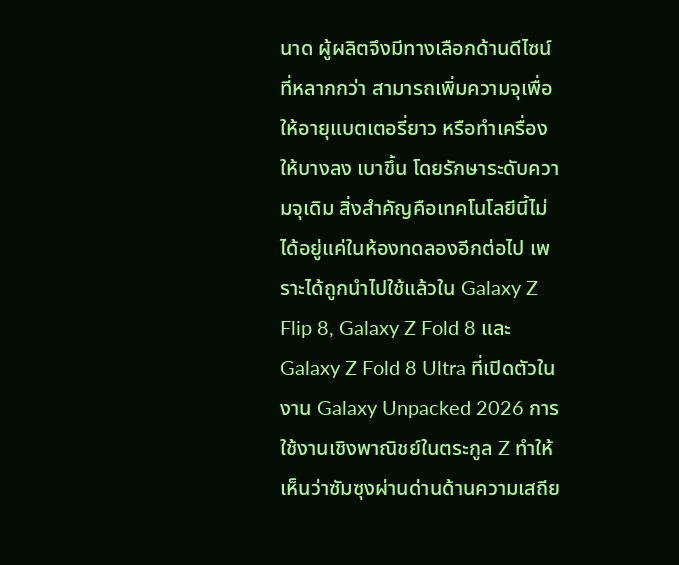นาด ผู้ผลิตจึงมีทางเลือกด้านดีไซน์ที่หลากกว่า สามารถเพิ่มความจุเพื่อให้อายุแบตเตอรี่ยาว หรือทำเครื่องให้บางลง เบาขึ้น โดยรักษาระดับความจุเดิม สิ่งสำคัญคือเทคโนโลยีนี้ไม่ได้อยู่แค่ในห้องทดลองอีกต่อไป เพราะได้ถูกนำไปใช้แล้วใน Galaxy Z Flip 8, Galaxy Z Fold 8 และ Galaxy Z Fold 8 Ultra ที่เปิดตัวในงาน Galaxy Unpacked 2026 การใช้งานเชิงพาณิชย์ในตระกูล Z ทำให้เห็นว่าซัมซุงผ่านด่านด้านความเสถีย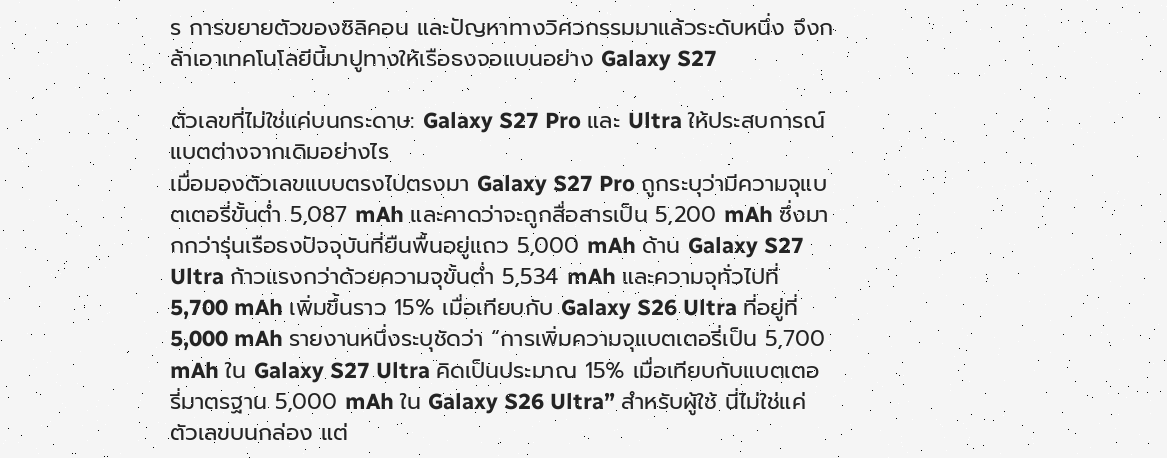ร การขยายตัวของซิลิคอน และปัญหาทางวิศวกรรมมาแล้วระดับหนึ่ง จึงกล้าเอาเทคโนโลยีนี้มาปูทางให้เรือธงจอแบนอย่าง Galaxy S27

ตัวเลขที่ไม่ใช่แค่บนกระดาษ: Galaxy S27 Pro และ Ultra ให้ประสบการณ์แบตต่างจากเดิมอย่างไร
เมื่อมองตัวเลขแบบตรงไปตรงมา Galaxy S27 Pro ถูกระบุว่ามีความจุแบตเตอรี่ขั้นต่ำ 5,087 mAh และคาดว่าจะถูกสื่อสารเป็น 5,200 mAh ซึ่งมากกว่ารุ่นเรือธงปัจจุบันที่ยืนพื้นอยู่แถว 5,000 mAh ด้าน Galaxy S27 Ultra ก้าวแรงกว่าด้วยความจุขั้นต่ำ 5,534 mAh และความจุทั่วไปที่ 5,700 mAh เพิ่มขึ้นราว 15% เมื่อเทียบกับ Galaxy S26 Ultra ที่อยู่ที่ 5,000 mAh รายงานหนึ่งระบุชัดว่า “การเพิ่มความจุแบตเตอรี่เป็น 5,700 mAh ใน Galaxy S27 Ultra คิดเป็นประมาณ 15% เมื่อเทียบกับแบตเตอรี่มาตรฐาน 5,000 mAh ใน Galaxy S26 Ultra” สำหรับผู้ใช้ นี่ไม่ใช่แค่ตัวเลขบนกล่อง แต่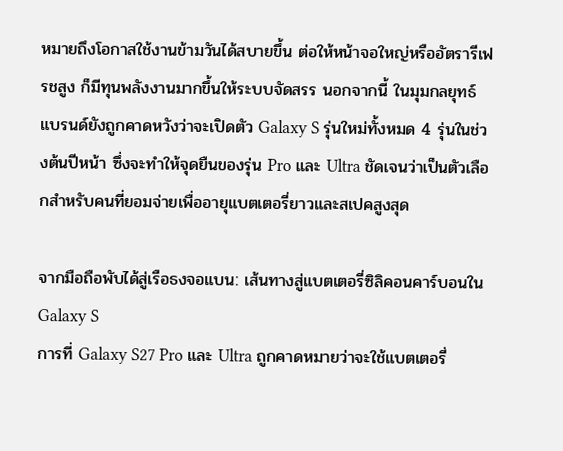หมายถึงโอกาสใช้งานข้ามวันได้สบายขึ้น ต่อให้หน้าจอใหญ่หรืออัตรารีเฟรชสูง ก็มีทุนพลังงานมากขึ้นให้ระบบจัดสรร นอกจากนี้ ในมุมกลยุทธ์ แบรนด์ยังถูกคาดหวังว่าจะเปิดตัว Galaxy S รุ่นใหม่ทั้งหมด 4 รุ่นในช่วงต้นปีหน้า ซึ่งจะทำให้จุดยืนของรุ่น Pro และ Ultra ชัดเจนว่าเป็นตัวเลือกสำหรับคนที่ยอมจ่ายเพื่ออายุแบตเตอรี่ยาวและสเปคสูงสุด

จากมือถือพับได้สู่เรือธงจอแบน: เส้นทางสู่แบตเตอรี่ซิลิคอนคาร์บอนใน Galaxy S
การที่ Galaxy S27 Pro และ Ultra ถูกคาดหมายว่าจะใช้แบตเตอรี่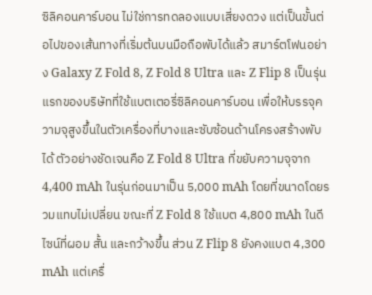ซิลิคอนคาร์บอน ไม่ใช่การทดลองแบบเสี่ยงดวง แต่เป็นขั้นต่อไปของเส้นทางที่เริ่มต้นบนมือถือพับได้แล้ว สมาร์ตโฟนอย่าง Galaxy Z Fold 8, Z Fold 8 Ultra และ Z Flip 8 เป็นรุ่นแรกของบริษัทที่ใช้แบตเตอรี่ซิลิคอนคาร์บอน เพื่อให้บรรจุความจุสูงขึ้นในตัวเครื่องที่บางและซับซ้อนด้านโครงสร้างพับได้ ตัวอย่างชัดเจนคือ Z Fold 8 Ultra ที่ขยับความจุจาก 4,400 mAh ในรุ่นก่อนมาเป็น 5,000 mAh โดยที่ขนาดโดยรวมแทบไม่เปลี่ยน ขณะที่ Z Fold 8 ใช้แบต 4,800 mAh ในดีไซน์ที่ผอม สั้น และกว้างขึ้น ส่วน Z Flip 8 ยังคงแบต 4,300 mAh แต่เครื่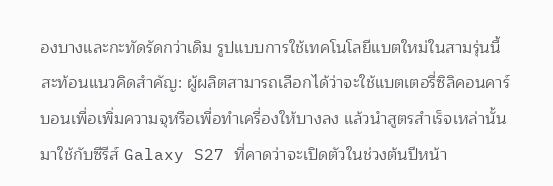องบางและกะทัดรัดกว่าเดิม รูปแบบการใช้เทคโนโลยีแบตใหม่ในสามรุ่นนี้สะท้อนแนวคิดสำคัญ: ผู้ผลิตสามารถเลือกได้ว่าจะใช้แบตเตอรี่ซิลิคอนคาร์บอนเพื่อเพิ่มความจุหรือเพื่อทำเครื่องให้บางลง แล้วนำสูตรสำเร็จเหล่านั้นมาใช้กับซีรีส์ Galaxy S27 ที่คาดว่าจะเปิดตัวในช่วงต้นปีหน้า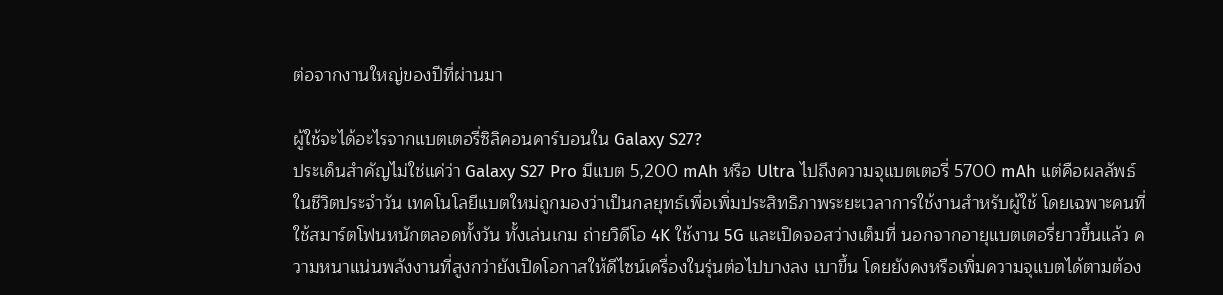ต่อจากงานใหญ่ของปีที่ผ่านมา

ผู้ใช้จะได้อะไรจากแบตเตอรี่ซิลิคอนคาร์บอนใน Galaxy S27?
ประเด็นสำคัญไม่ใช่แค่ว่า Galaxy S27 Pro มีแบต 5,200 mAh หรือ Ultra ไปถึงความจุแบตเตอรี่ 5700 mAh แต่คือผลลัพธ์ในชีวิตประจำวัน เทคโนโลยีแบตใหม่ถูกมองว่าเป็นกลยุทธ์เพื่อเพิ่มประสิทธิภาพระยะเวลาการใช้งานสำหรับผู้ใช้ โดยเฉพาะคนที่ใช้สมาร์ตโฟนหนักตลอดทั้งวัน ทั้งเล่นเกม ถ่ายวิดีโอ 4K ใช้งาน 5G และเปิดจอสว่างเต็มที่ นอกจากอายุแบตเตอรี่ยาวขึ้นแล้ว ความหนาแน่นพลังงานที่สูงกว่ายังเปิดโอกาสให้ดีไซน์เครื่องในรุ่นต่อไปบางลง เบาขึ้น โดยยังคงหรือเพิ่มความจุแบตได้ตามต้อง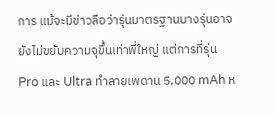การ แม้จะมีข่าวลือว่ารุ่นมาตรฐานบางรุ่นอาจยังไม่ขยับความจุขึ้นเท่าพี่ใหญ่ แต่การที่รุ่น Pro และ Ultra ทำลายเพดาน 5,000 mAh ห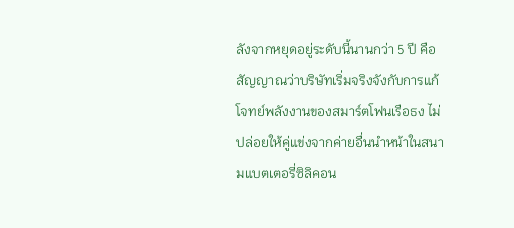ลังจากหยุดอยู่ระดับนี้นานกว่า 5 ปี คือสัญญาณว่าบริษัทเริ่มจริงจังกับการแก้โจทย์พลังงานของสมาร์ตโฟนเรือธง ไม่ปล่อยให้คู่แข่งจากค่ายอื่นนำหน้าในสนามแบตเตอรี่ซิลิคอน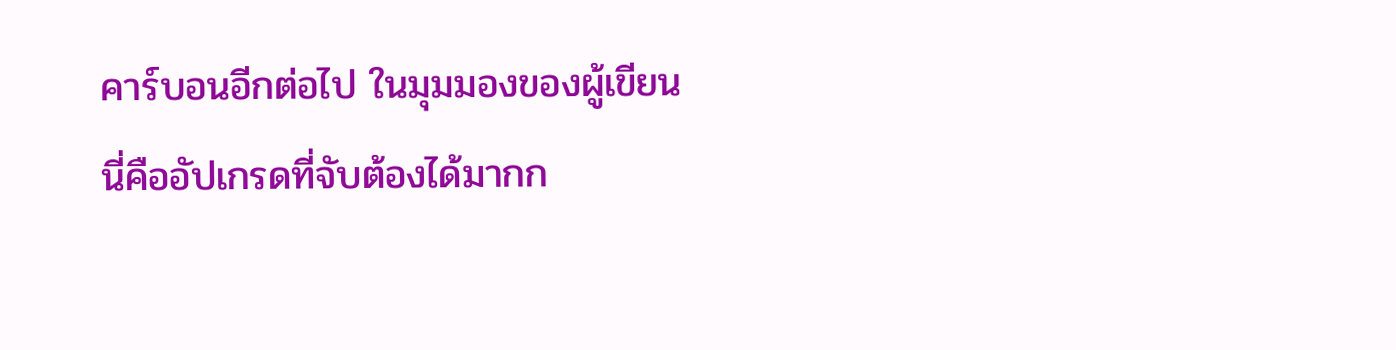คาร์บอนอีกต่อไป ในมุมมองของผู้เขียน นี่คืออัปเกรดที่จับต้องได้มากก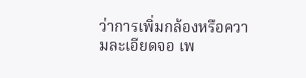ว่าการเพิ่มกล้องหรือความละเอียดจอ เพ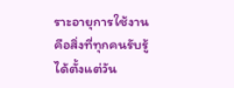ราะอายุการใช้งานคือสิ่งที่ทุกคนรับรู้ได้ตั้งแต่วัน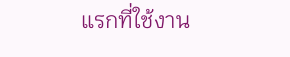แรกที่ใช้งาน